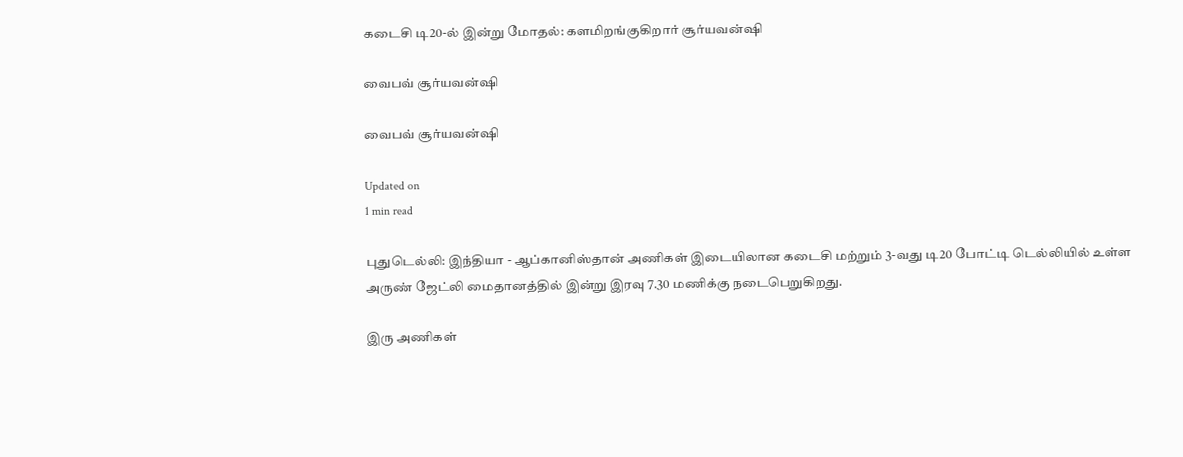கடைசி டி20-ல் இன்று மோதல்: களமிறங்குகிறார் சூர்யவன்ஷி

வைபவ் சூர்யவன்ஷி

வைபவ் சூர்யவன்ஷி

Updated on
1 min read

புதுடெல்லி: இந்தியா - ஆப்கானிஸ்தான் அணிகள் இடையிலான கடைசி மற்றும் 3-வது டி20 போட்டி டெல்லியில் உள்ள அருண் ஜேட்லி மைதானத்தில் இன்று இரவு 7.30 மணிக்கு நடைபெறுகிறது.

இரு அணிகள்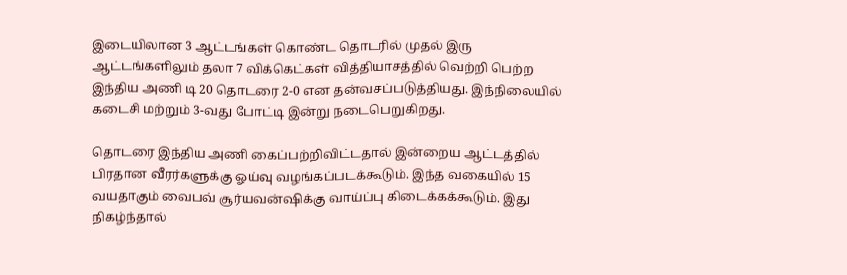இடையிலான 3 ஆட்டங்கள் கொண்ட தொடரில் முதல் இரு ஆட்டங்களிலும் தலா 7 விக்கெட்கள் வித்தியாசத்தில் வெற்றி பெற்ற இந்திய அணி டி 20 தொடரை 2-0 என தன்வசப்படுத்தியது. இந்நிலையில் கடைசி மற்றும் 3-வது போட்டி இன்று நடைபெறுகிறது.

தொடரை இந்திய அணி கைப்பற்றிவிட்டதால் இன்றைய ஆட்டத்தில் பிரதான வீரர்களுக்கு ஓய்வு வழங்கப்படக்கூடும். இந்த வகையில் 15 வயதாகும் வைபவ் சூர்யவன்ஷிக்கு வாய்ப்பு கிடைக்கக்கூடும். இது நிகழ்ந்தால்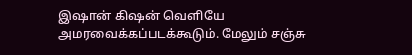இஷான் கிஷன் வெளியே அமரவைக்கப்படக்கூடும். மேலும் சஞ்சு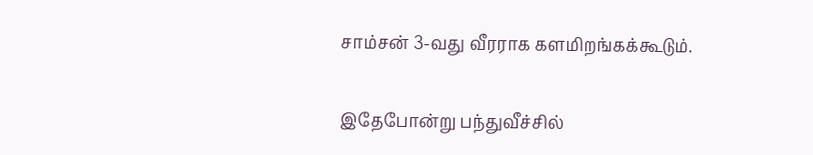சாம்சன் 3-வது வீரராக களமிறங்கக்கூடும்.

இதேபோன்று பந்துவீச்சில்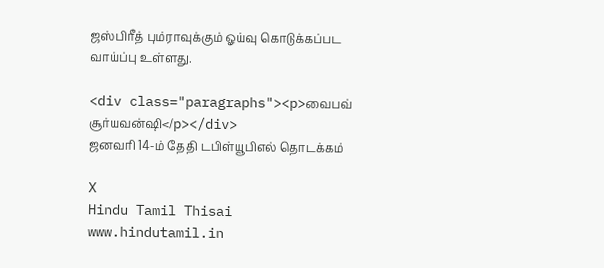ஜஸ்பிரீத் பும்ராவுக்கும் ஓய்வு கொடுக்கப்பட வாய்ப்பு உள்ளது.

<div class="paragraphs"><p>வைபவ் சூர்யவன்ஷி</p></div>
ஜனவரி 14-ம் தேதி டபிள்யூபிஎல் தொடக்கம்

X
Hindu Tamil Thisai
www.hindutamil.in